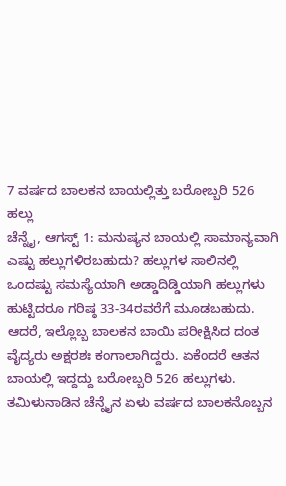7 ವರ್ಷದ ಬಾಲಕನ ಬಾಯಲ್ಲಿತ್ತು ಬರೋಬ್ಬರಿ 526 ಹಲ್ಲು
ಚೆನ್ನೈ, ಆಗಸ್ಟ್ 1: ಮನುಷ್ಯನ ಬಾಯಲ್ಲಿ ಸಾಮಾನ್ಯವಾಗಿ ಎಷ್ಟು ಹಲ್ಲುಗಳಿರಬಹುದು? ಹಲ್ಲುಗಳ ಸಾಲಿನಲ್ಲಿ ಒಂದಷ್ಟು ಸಮಸ್ಯೆಯಾಗಿ ಅಡ್ಡಾದಿಡ್ಡಿಯಾಗಿ ಹಲ್ಲುಗಳು ಹುಟ್ಟಿದರೂ ಗರಿಷ್ಠ 33-34ರವರೆಗೆ ಮೂಡಬಹುದು. ಆದರೆ, ಇಲ್ಲೊಬ್ಬ ಬಾಲಕನ ಬಾಯಿ ಪರೀಕ್ಷಿಸಿದ ದಂತ ವೈದ್ಯರು ಅಕ್ಷರಶಃ ಕಂಗಾಲಾಗಿದ್ದರು. ಏಕೆಂದರೆ ಆತನ ಬಾಯಲ್ಲಿ ಇದ್ದದ್ದು ಬರೋಬ್ಬರಿ 526 ಹಲ್ಲುಗಳು.
ತಮಿಳುನಾಡಿನ ಚೆನ್ನೈನ ಏಳು ವರ್ಷದ ಬಾಲಕನೊಬ್ಬನ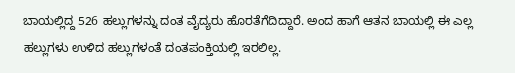ಬಾಯಲ್ಲಿದ್ದ 526 ಹಲ್ಲುಗಳನ್ನು ದಂತ ವೈದ್ಯರು ಹೊರತೆಗೆದಿದ್ದಾರೆ. ಅಂದ ಹಾಗೆ ಆತನ ಬಾಯಲ್ಲಿ ಈ ಎಲ್ಲ ಹಲ್ಲುಗಳು ಉಳಿದ ಹಲ್ಲುಗಳಂತೆ ದಂತಪಂಕ್ತಿಯಲ್ಲಿ ಇರಲಿಲ್ಲ.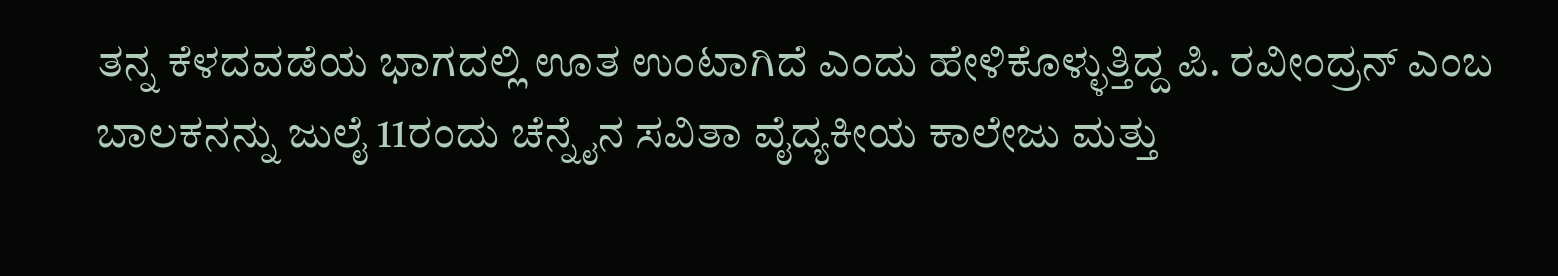ತನ್ನ ಕೆಳದವಡೆಯ ಭಾಗದಲ್ಲಿ ಊತ ಉಂಟಾಗಿದೆ ಎಂದು ಹೇಳಿಕೊಳ್ಳುತ್ತಿದ್ದ ಪಿ. ರವೀಂದ್ರನ್ ಎಂಬ ಬಾಲಕನನ್ನು ಜುಲೈ 11ರಂದು ಚೆನ್ನೈನ ಸವಿತಾ ವೈದ್ಯಕೀಯ ಕಾಲೇಜು ಮತ್ತು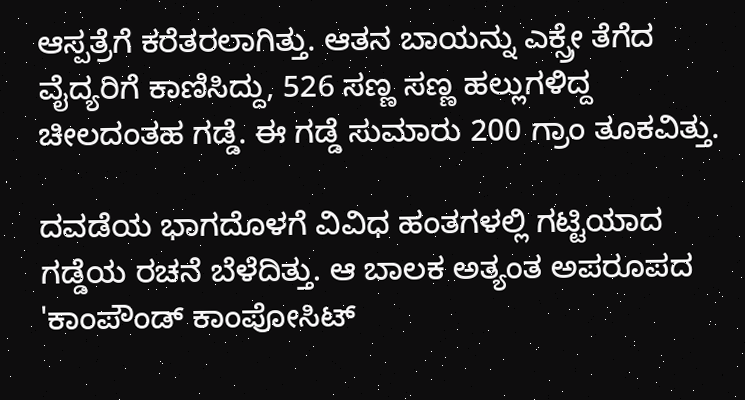ಆಸ್ಪತ್ರೆಗೆ ಕರೆತರಲಾಗಿತ್ತು. ಆತನ ಬಾಯನ್ನು ಎಕ್ಸ್ರೇ ತೆಗೆದ ವೈದ್ಯರಿಗೆ ಕಾಣಿಸಿದ್ದು, 526 ಸಣ್ಣ ಸಣ್ಣ ಹಲ್ಲುಗಳಿದ್ದ ಚೀಲದಂತಹ ಗಡ್ಡೆ. ಈ ಗಡ್ಡೆ ಸುಮಾರು 200 ಗ್ರಾಂ ತೂಕವಿತ್ತು.

ದವಡೆಯ ಭಾಗದೊಳಗೆ ವಿವಿಧ ಹಂತಗಳಲ್ಲಿ ಗಟ್ಟಿಯಾದ ಗಡ್ಡೆಯ ರಚನೆ ಬೆಳೆದಿತ್ತು. ಆ ಬಾಲಕ ಅತ್ಯಂತ ಅಪರೂಪದ 'ಕಾಂಪೌಂಡ್ ಕಾಂಪೋಸಿಟ್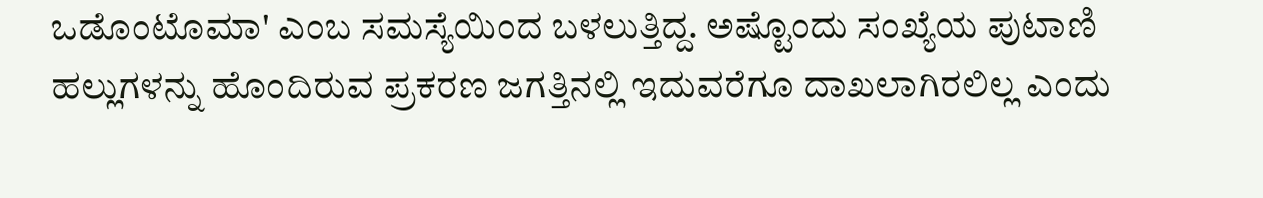ಒಡೊಂಟೊಮಾ' ಎಂಬ ಸಮಸ್ಯೆಯಿಂದ ಬಳಲುತ್ತಿದ್ದ. ಅಷ್ಟೊಂದು ಸಂಖ್ಯೆಯ ಪುಟಾಣಿ ಹಲ್ಲುಗಳನ್ನು ಹೊಂದಿರುವ ಪ್ರಕರಣ ಜಗತ್ತಿನಲ್ಲಿ ಇದುವರೆಗೂ ದಾಖಲಾಗಿರಲಿಲ್ಲ ಎಂದು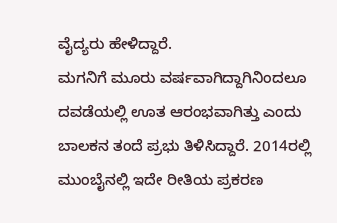ವೈದ್ಯರು ಹೇಳಿದ್ದಾರೆ.
ಮಗನಿಗೆ ಮೂರು ವರ್ಷವಾಗಿದ್ದಾಗಿನಿಂದಲೂ ದವಡೆಯಲ್ಲಿ ಊತ ಆರಂಭವಾಗಿತ್ತು ಎಂದು ಬಾಲಕನ ತಂದೆ ಪ್ರಭು ತಿಳಿಸಿದ್ದಾರೆ. 2014ರಲ್ಲಿ ಮುಂಬೈನಲ್ಲಿ ಇದೇ ರೀತಿಯ ಪ್ರಕರಣ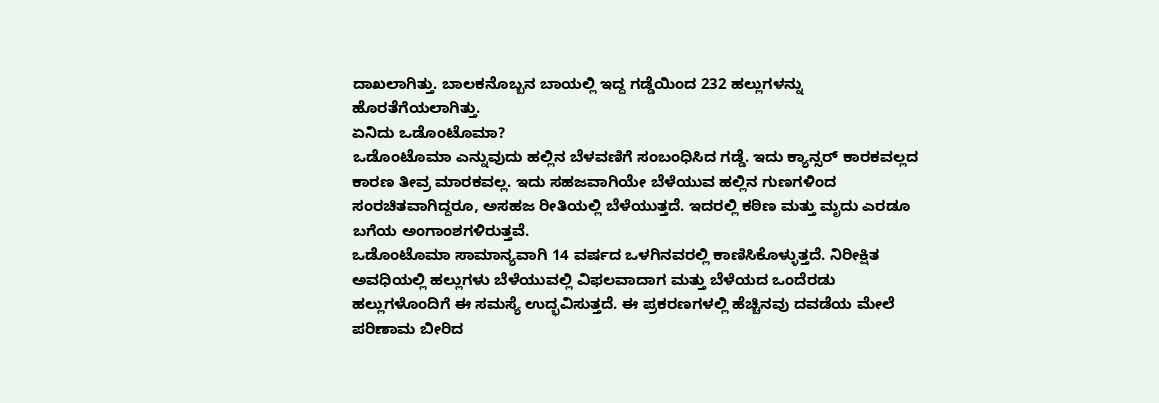ದಾಖಲಾಗಿತ್ತು. ಬಾಲಕನೊಬ್ಬನ ಬಾಯಲ್ಲಿ ಇದ್ದ ಗಡ್ಡೆಯಿಂದ 232 ಹಲ್ಲುಗಳನ್ನು ಹೊರತೆಗೆಯಲಾಗಿತ್ತು.
ಏನಿದು ಒಡೊಂಟೊಮಾ?
ಒಡೊಂಟೊಮಾ ಎನ್ನುವುದು ಹಲ್ಲಿನ ಬೆಳವಣಿಗೆ ಸಂಬಂಧಿಸಿದ ಗಡ್ಡೆ. ಇದು ಕ್ಯಾನ್ಸರ್ ಕಾರಕವಲ್ಲದ ಕಾರಣ ತೀವ್ರ ಮಾರಕವಲ್ಲ. ಇದು ಸಹಜವಾಗಿಯೇ ಬೆಳೆಯುವ ಹಲ್ಲಿನ ಗುಣಗಳಿಂದ ಸಂರಚಿತವಾಗಿದ್ದರೂ, ಅಸಹಜ ರೀತಿಯಲ್ಲಿ ಬೆಳೆಯುತ್ತದೆ. ಇದರಲ್ಲಿ ಕಠಿಣ ಮತ್ತು ಮೃದು ಎರಡೂ ಬಗೆಯ ಅಂಗಾಂಶಗಳಿರುತ್ತವೆ.
ಒಡೊಂಟೊಮಾ ಸಾಮಾನ್ಯವಾಗಿ 14 ವರ್ಷದ ಒಳಗಿನವರಲ್ಲಿ ಕಾಣಿಸಿಕೊಳ್ಳುತ್ತದೆ. ನಿರೀಕ್ಷಿತ ಅವಧಿಯಲ್ಲಿ ಹಲ್ಲುಗಳು ಬೆಳೆಯುವಲ್ಲಿ ವಿಫಲವಾದಾಗ ಮತ್ತು ಬೆಳೆಯದ ಒಂದೆರಡು ಹಲ್ಲುಗಳೊಂದಿಗೆ ಈ ಸಮಸ್ಯೆ ಉದ್ಭವಿಸುತ್ತದೆ. ಈ ಪ್ರಕರಣಗಳಲ್ಲಿ ಹೆಚ್ಚಿನವು ದವಡೆಯ ಮೇಲೆ ಪರಿಣಾಮ ಬೀರಿದ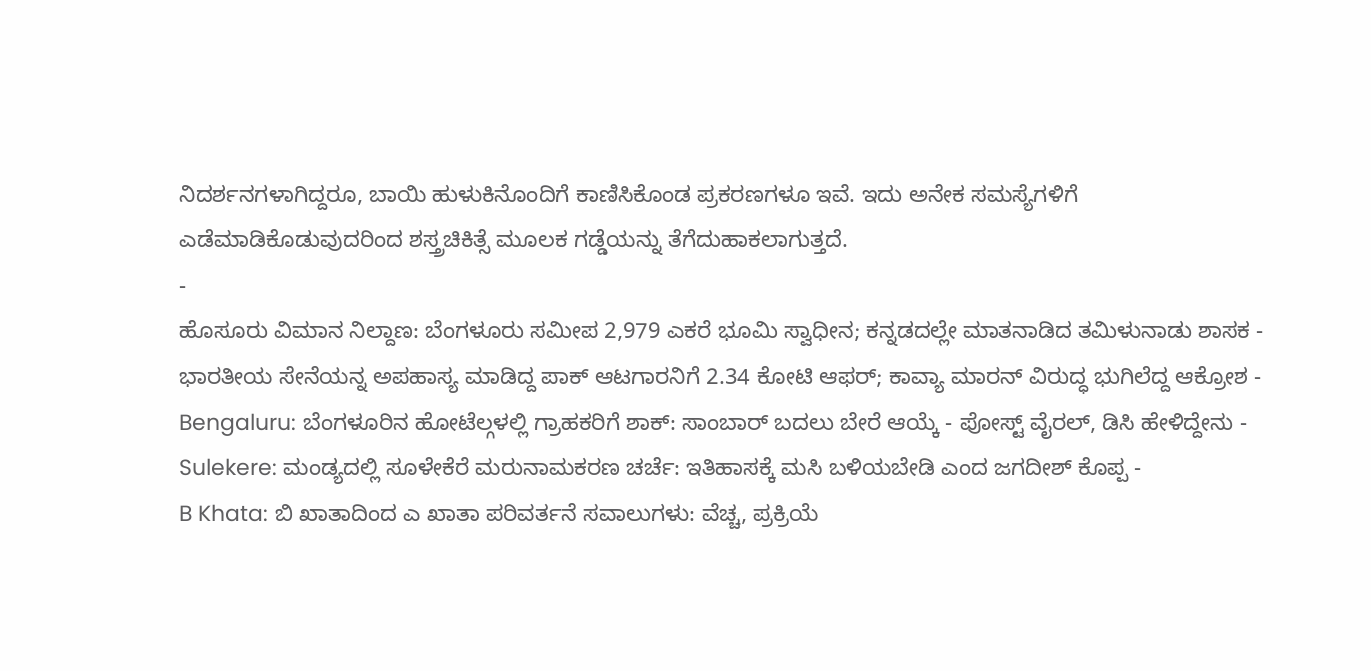ನಿದರ್ಶನಗಳಾಗಿದ್ದರೂ, ಬಾಯಿ ಹುಳುಕಿನೊಂದಿಗೆ ಕಾಣಿಸಿಕೊಂಡ ಪ್ರಕರಣಗಳೂ ಇವೆ. ಇದು ಅನೇಕ ಸಮಸ್ಯೆಗಳಿಗೆ ಎಡೆಮಾಡಿಕೊಡುವುದರಿಂದ ಶಸ್ತ್ರಚಿಕಿತ್ಸೆ ಮೂಲಕ ಗಡ್ಡೆಯನ್ನು ತೆಗೆದುಹಾಕಲಾಗುತ್ತದೆ.
-
ಹೊಸೂರು ವಿಮಾನ ನಿಲ್ದಾಣ: ಬೆಂಗಳೂರು ಸಮೀಪ 2,979 ಎಕರೆ ಭೂಮಿ ಸ್ವಾಧೀನ; ಕನ್ನಡದಲ್ಲೇ ಮಾತನಾಡಿದ ತಮಿಳುನಾಡು ಶಾಸಕ -
ಭಾರತೀಯ ಸೇನೆಯನ್ನ ಅಪಹಾಸ್ಯ ಮಾಡಿದ್ದ ಪಾಕ್ ಆಟಗಾರನಿಗೆ 2.34 ಕೋಟಿ ಆಫರ್; ಕಾವ್ಯಾ ಮಾರನ್ ವಿರುದ್ಧ ಭುಗಿಲೆದ್ದ ಆಕ್ರೋಶ -
Bengaluru: ಬೆಂಗಳೂರಿನ ಹೋಟೆಲ್ಗಳಲ್ಲಿ ಗ್ರಾಹಕರಿಗೆ ಶಾಕ್: ಸಾಂಬಾರ್ ಬದಲು ಬೇರೆ ಆಯ್ಕೆ - ಪೋಸ್ಟ್ ವೈರಲ್, ಡಿಸಿ ಹೇಳಿದ್ದೇನು -
Sulekere: ಮಂಡ್ಯದಲ್ಲಿ ಸೂಳೇಕೆರೆ ಮರುನಾಮಕರಣ ಚರ್ಚೆ: ಇತಿಹಾಸಕ್ಕೆ ಮಸಿ ಬಳಿಯಬೇಡಿ ಎಂದ ಜಗದೀಶ್ ಕೊಪ್ಪ -
B Khata: ಬಿ ಖಾತಾದಿಂದ ಎ ಖಾತಾ ಪರಿವರ್ತನೆ ಸವಾಲುಗಳು: ವೆಚ್ಚ, ಪ್ರಕ್ರಿಯೆ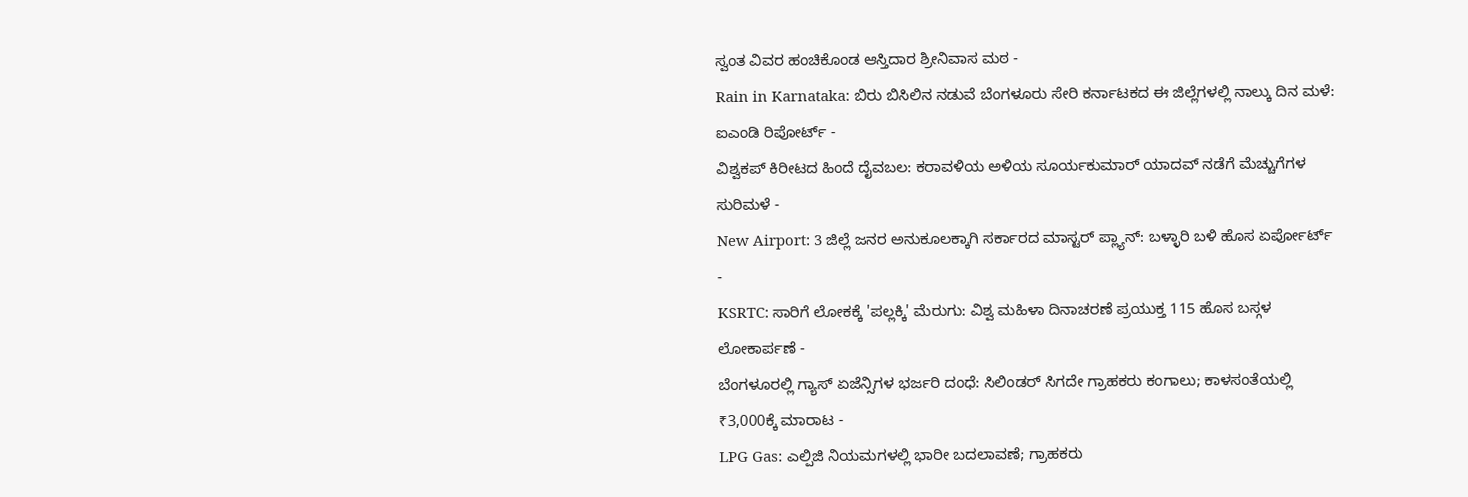ಸ್ವಂತ ವಿವರ ಹಂಚಿಕೊಂಡ ಆಸ್ತಿದಾರ ಶ್ರೀನಿವಾಸ ಮಠ -
Rain in Karnataka: ಬಿರು ಬಿಸಿಲಿನ ನಡುವೆ ಬೆಂಗಳೂರು ಸೇರಿ ಕರ್ನಾಟಕದ ಈ ಜಿಲ್ಲೆಗಳಲ್ಲಿ ನಾಲ್ಕು ದಿನ ಮಳೆ: ಐಎಂಡಿ ರಿಪೋರ್ಟ್ -
ವಿಶ್ವಕಪ್ ಕಿರೀಟದ ಹಿಂದೆ ದೈವಬಲ: ಕರಾವಳಿಯ ಅಳಿಯ ಸೂರ್ಯಕುಮಾರ್ ಯಾದವ್ ನಡೆಗೆ ಮೆಚ್ಚುಗೆಗಳ ಸುರಿಮಳೆ -
New Airport: 3 ಜಿಲ್ಲೆ ಜನರ ಅನುಕೂಲಕ್ಕಾಗಿ ಸರ್ಕಾರದ ಮಾಸ್ಟರ್ ಪ್ಲ್ಯಾನ್: ಬಳ್ಳಾರಿ ಬಳಿ ಹೊಸ ಏರ್ಪೋರ್ಟ್ -
KSRTC: ಸಾರಿಗೆ ಲೋಕಕ್ಕೆ 'ಪಲ್ಲಕ್ಕಿ' ಮೆರುಗು: ವಿಶ್ವ ಮಹಿಳಾ ದಿನಾಚರಣೆ ಪ್ರಯುಕ್ತ 115 ಹೊಸ ಬಸ್ಗಳ ಲೋಕಾರ್ಪಣೆ -
ಬೆಂಗಳೂರಲ್ಲಿ ಗ್ಯಾಸ್ ಏಜೆನ್ಸಿಗಳ ಭರ್ಜರಿ ದಂಧೆ: ಸಿಲಿಂಡರ್ ಸಿಗದೇ ಗ್ರಾಹಕರು ಕಂಗಾಲು; ಕಾಳಸಂತೆಯಲ್ಲಿ ₹3,000ಕ್ಕೆ ಮಾರಾಟ -
LPG Gas: ಎಲ್ಪಿಜಿ ನಿಯಮಗಳಲ್ಲಿ ಭಾರೀ ಬದಲಾವಣೆ; ಗ್ರಾಹಕರು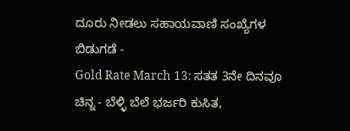ದೂರು ನೀಡಲು ಸಹಾಯವಾಣಿ ಸಂಖ್ಯೆಗಳ ಬಿಡುಗಡೆ -
Gold Rate March 13: ಸತತ 3ನೇ ದಿನವೂ ಚಿನ್ನ - ಬೆಳ್ಳಿ ಬೆಲೆ ಭರ್ಜರಿ ಕುಸಿತ,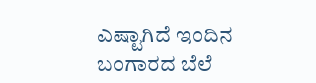ಎಷ್ಟಾಗಿದೆ ಇಂದಿನ ಬಂಗಾರದ ಬೆಲೆ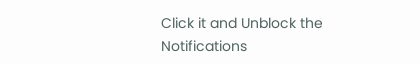Click it and Unblock the Notifications